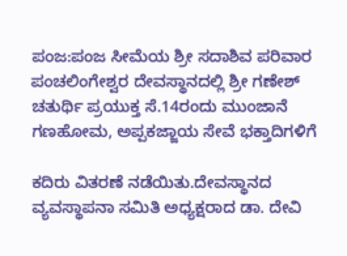ಪಂಜ:ಪಂಜ ಸೀಮೆಯ ಶ್ರೀ ಸದಾಶಿವ ಪರಿವಾರ ಪಂಚಲಿಂಗೇಶ್ವರ ದೇವಸ್ಥಾನದಲ್ಲಿ ಶ್ರೀ ಗಣೇಶ್ ಚತುರ್ಥಿ ಪ್ರಯುಕ್ತ ಸೆ.14ರಂದು ಮುಂಜಾನೆ ಗಣಹೋಮ, ಅಪ್ಪಕಜ್ಜಾಯ ಸೇವೆ ಭಕ್ತಾದಿಗಳಿಗೆ

ಕದಿರು ವಿತರಣೆ ನಡೆಯಿತು.ದೇವಸ್ಥಾನದ ವ್ಯವಸ್ಥಾಪನಾ ಸಮಿತಿ ಅಧ್ಯಕ್ಷರಾದ ಡಾ. ದೇವಿ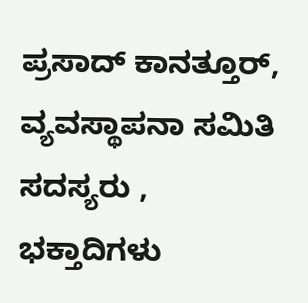ಪ್ರಸಾದ್ ಕಾನತ್ತೂರ್, ವ್ಯವಸ್ಥಾಪನಾ ಸಮಿತಿ ಸದಸ್ಯರು , ಭಕ್ತಾದಿಗಳು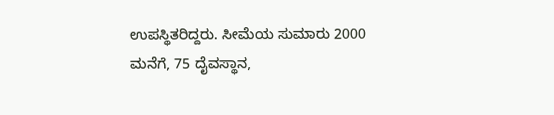ಉಪಸ್ಥಿತರಿದ್ದರು. ಸೀಮೆಯ ಸುಮಾರು 2000 ಮನೆಗೆ, 75 ದೈವಸ್ಥಾನ,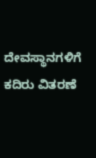ದೇವಸ್ಥಾನಗಳಿಗೆ
ಕದಿರು ವಿತರಣೆ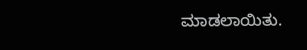ಮಾಡಲಾಯಿತು.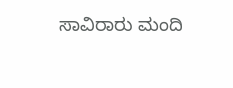ಸಾವಿರಾರು ಮಂದಿ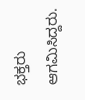ಭಕ್ತರು ಆಗಮಿಸಿದ್ದರು.